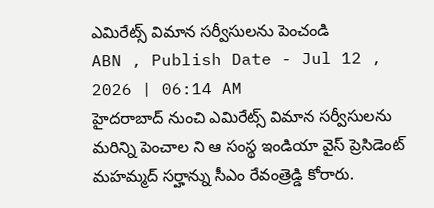ఎమిరేట్స్ విమాన సర్వీసులను పెంచండి
ABN , Publish Date - Jul 12 , 2026 | 06:14 AM
హైదరాబాద్ నుంచి ఎమిరేట్స్ విమాన సర్వీసులను మరిన్ని పెంచాల ని ఆ సంస్థ ఇండియా వైస్ ప్రెసిడెంట్ మహమ్మద్ సర్హాన్ను సీఎం రేవంత్రెడ్డి కోరారు.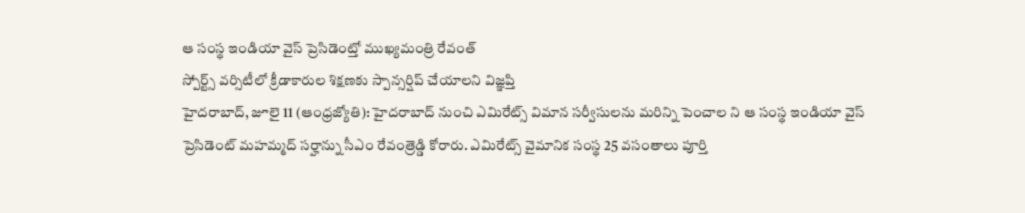ఆ సంస్థ ఇండియా వైస్ ప్రెసిడెంట్తో ముఖ్యమంత్రి రేవంత్
స్పోర్ట్స్ వర్సిటీలో క్రీడాకారుల శిక్షణకు స్పాన్సర్షిప్ చేయాలని విజ్ఞప్తి
హైదరాబాద్, జూలై 11 (ఆంధ్రజ్యోతి): హైదరాబాద్ నుంచి ఎమిరేట్స్ విమాన సర్వీసులను మరిన్ని పెంచాల ని ఆ సంస్థ ఇండియా వైస్ ప్రెసిడెంట్ మహమ్మద్ సర్హాన్ను సీఎం రేవంత్రెడ్డి కోరారు. ఎమిరేట్స్ వైమానిక సంస్థ 25 వసంతాలు పూర్తి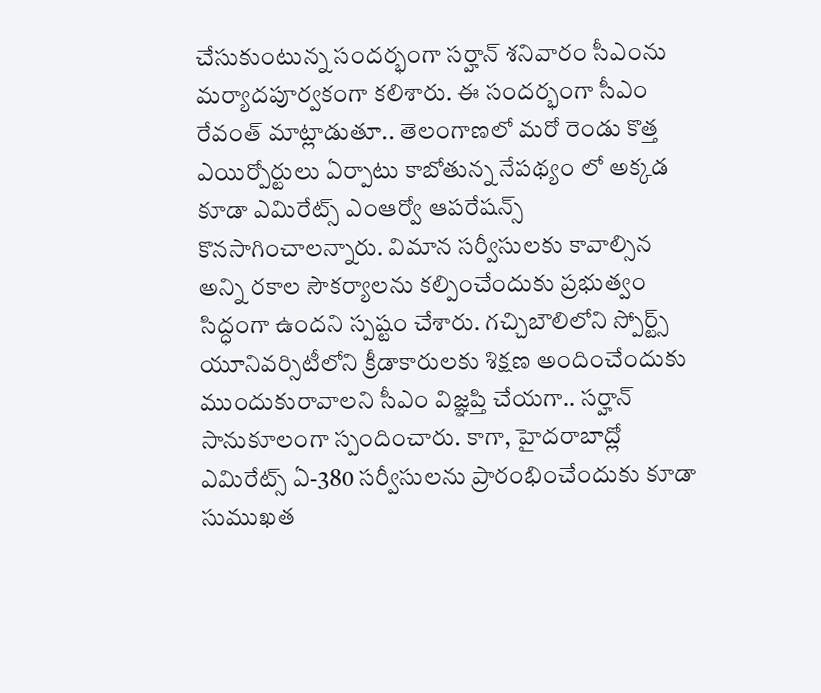చేసుకుంటున్న సందర్భంగా సర్హాన్ శనివారం సీఎంను మర్యాదపూర్వకంగా కలిశారు. ఈ సందర్భంగా సీఎం రేవంత్ మాట్లాడుతూ.. తెలంగాణలో మరో రెండు కొత్త ఎయిర్పోర్టులు ఏర్పాటు కాబోతున్న నేపథ్యం లో అక్కడ కూడా ఎమిరేట్స్ ఎంఆర్వో ఆపరేషన్స్ కొనసాగించాలన్నారు. విమాన సర్వీసులకు కావాల్సిన అన్ని రకాల సౌకర్యాలను కల్పించేందుకు ప్రభుత్వం సిద్ధంగా ఉందని స్పష్టం చేశారు. గచ్చిబౌలిలోని స్పోర్ట్స్ యూనివర్సిటీలోని క్రీడాకారులకు శిక్షణ అందించేందుకు ముందుకురావాలని సీఎం విజ్ఞప్తి చేయగా.. సర్హాన్ సానుకూలంగా స్పందించారు. కాగా, హైదరాబాద్లో ఎమిరేట్స్ ఏ-380 సర్వీసులను ప్రారంభించేందుకు కూడా సుముఖత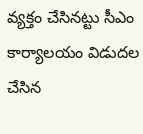వ్యక్తం చేసినట్టు సీఎం కార్యాలయం విడుదల చేసిన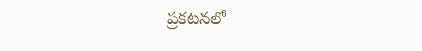ప్రకటనలో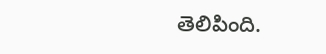తెలిపింది.